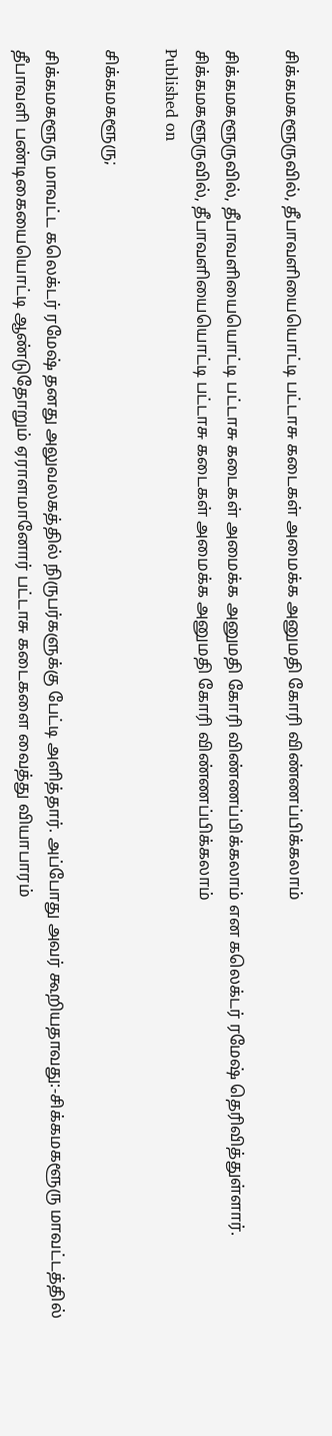சிக்கமகளூருவில், தீபாவளியையொட்டி பட்டாசு கடைகள் அமைக்க அனுமதி கோரி விண்ணப்பிக்கலாம்

சிக்கமகளூருவில், தீபாவளியையொட்டி பட்டாசு கடைகள் அமைக்க அனுமதி கோரி விண்ணப்பிக்கலாம் என கலெக்டர் ரமேஷ் தெரிவித்துள்ளார்.
சிக்கமகளூருவில், தீபாவளியையொட்டி பட்டாசு கடைகள் அமைக்க அனுமதி கோரி விண்ணப்பிக்கலாம்
Published on

சிக்கமகளூரு;

சிக்கமகளூரு மாவட்ட கலெக்டர் ரமேஷ் தனது அலுவலகத்தில் நிருபர்களுக்கு பேட்டி அளித்தார். அப்போது அவர் கூறியதாவது:-சிக்கமகளூரு மாவட்டத்தில் தீபாவளி பண்டிகையையொட்டி ஆண்டுதோறும் ஏராளமானோர் பட்டாசு கடைகளை வைத்து வியாபாரம்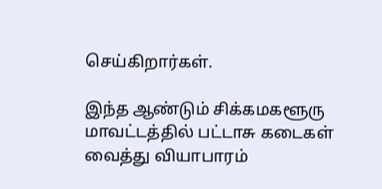செய்கிறார்கள்.

இந்த ஆண்டும் சிக்கமகளூரு மாவட்டத்தில் பட்டாசு கடைகள் வைத்து வியாபாரம்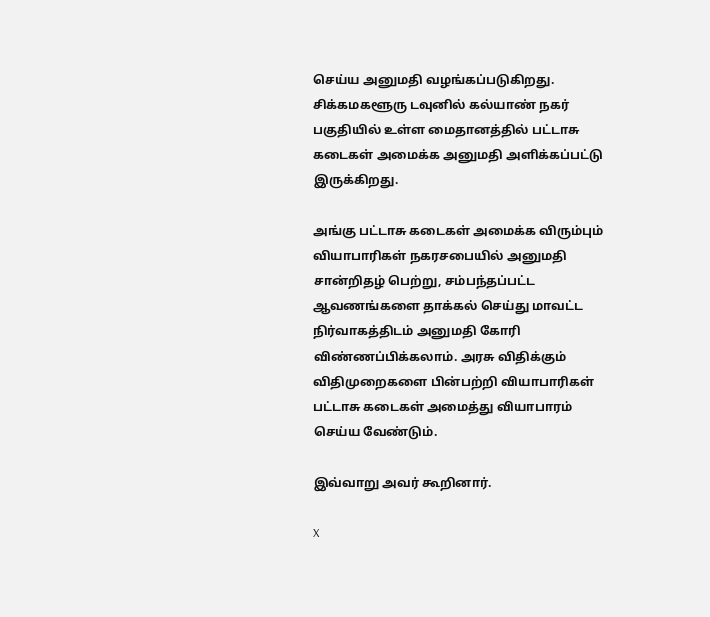செய்ய அனுமதி வழங்கப்படுகிறது. சிக்கமகளூரு டவுனில் கல்யாண் நகர் பகுதியில் உள்ள மைதானத்தில் பட்டாசு கடைகள் அமைக்க அனுமதி அளிக்கப்பட்டு இருக்கிறது.

அங்கு பட்டாசு கடைகள் அமைக்க விரும்பும் வியாபாரிகள் நகரசபையில் அனுமதி சான்றிதழ் பெற்று, சம்பந்தப்பட்ட ஆவணங்களை தாக்கல் செய்து மாவட்ட நிர்வாகத்திடம் அனுமதி கோரி விண்ணப்பிக்கலாம். அரசு விதிக்கும் விதிமுறைகளை பின்பற்றி வியாபாரிகள் பட்டாசு கடைகள் அமைத்து வியாபாரம் செய்ய வேண்டும்.

இவ்வாறு அவர் கூறினார்.

X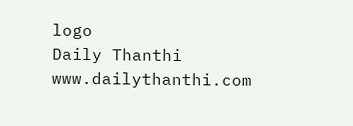logo
Daily Thanthi
www.dailythanthi.com